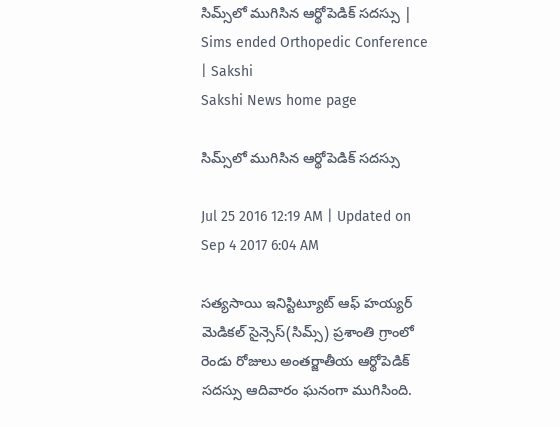సిమ్స్‌లో ముగిసిన ఆర్థోపెడిక్‌ సదస్సు | Sims ended Orthopedic Conference | Sakshi
Sakshi News home page

సిమ్స్‌లో ముగిసిన ఆర్థోపెడిక్‌ సదస్సు

Jul 25 2016 12:19 AM | Updated on Sep 4 2017 6:04 AM

సత్యసాయి ఇనిస్టిట్యూట్‌ ఆఫ్‌ హయ్యర్‌ మెడికల్‌ సైన్సెస్‌(సిమ్స్‌) ప్రశాంతి గ్రాంలో రెండు రోజులు అంతర్జాతీయ ఆర్థోపెడిక్‌ సదస్సు ఆదివారం ఘనంగా ముగిసింది.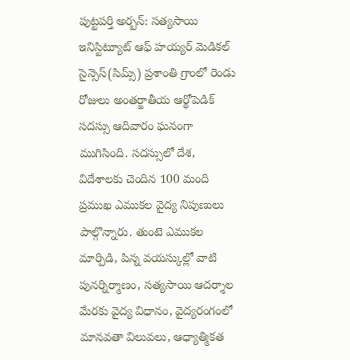పుట్టపర్తి అర్బన్‌: సత్యసాయి ఇనిస్టిట్యూట్‌ ఆఫ్‌ హయ్యర్‌ మెడికల్‌ సైన్సెస్‌(సిమ్స్‌) ప్రశాంతి గ్రాంలో రెండు రోజులు అంతర్జాతీయ ఆర్థోపెడిక్‌ సదస్సు ఆదివారం ఘనంగా ముగిసింది. సదస్సులో దేశ, విదేశాలకు చెందిన 100 మంది ప్రముఖ ఎముకల వైద్య నిపుణులు పాల్గొన్నారు. తుంటె ఎముకల మార్పిడి, పిన్న వయస్కుల్లో వాటి పునర్నిర్మాణం, సత్యసాయి ఆదర్శాల మేరకు వైద్య విధానం, వైద్యరంగంలో మానవతా విలువలు, ఆధ్యాత్మికత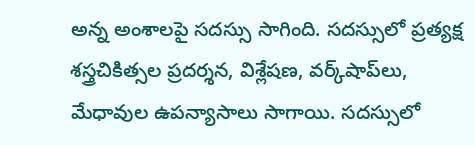అన్న అంశాలపై సదస్సు సాగింది. సదస్సులో ప్రత్యక్ష శస్త్రచికిత్సల ప్రదర్శన, విశ్లేషణ, వర్క్‌షాప్‌లు, మేధావుల ఉపన్యాసాలు సాగాయి. సదస్సులో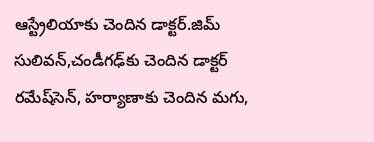ఆస్ట్రేలియాకు చెందిన డాక్టర్‌.జిమ్‌ సులివన్,చండీగఢ్‌కు చెందిన డాక్టర్‌ రమేష్‌సెన్, హర్యాణాకు చెందిన మగు,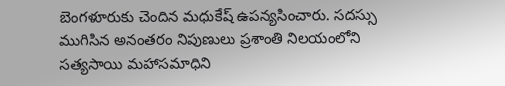బెంగళూరుకు చెందిన మధుకేష్‌ ఉపన్యసించారు. సదస్సు ముగిసిన అనంతరం నిపుణులు ప్రశాంతి నిలయంలోని సత్యసాయి మహాసమాధిని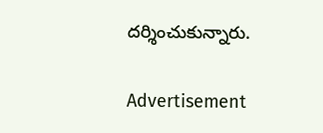దర్శించుకున్నారు.

Advertisement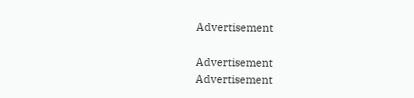Advertisement

Advertisement
Advertisement